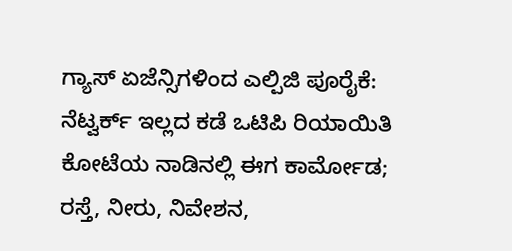ಗ್ಯಾಸ್ ಏಜೆನ್ಸಿಗಳಿಂದ ಎಲ್ಪಿಜಿ ಪೂರೈಕೆ: ನೆಟ್ವರ್ಕ್ ಇಲ್ಲದ ಕಡೆ ಒಟಿಪಿ ರಿಯಾಯಿತಿ
ಕೋಟೆಯ ನಾಡಿನಲ್ಲಿ ಈಗ ಕಾರ್ಮೋಡ; ರಸ್ತೆ, ನೀರು, ನಿವೇಶನ,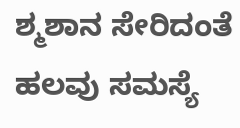ಶ್ಮಶಾನ ಸೇರಿದಂತೆ ಹಲವು ಸಮಸ್ಯೆ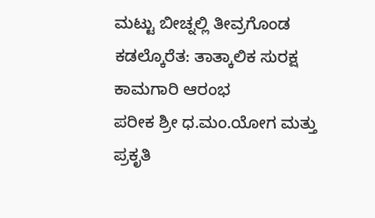ಮಟ್ಟು ಬೀಚ್ನಲ್ಲಿ ತೀವ್ರಗೊಂಡ ಕಡಲ್ಕೊರೆತ: ತಾತ್ಕಾಲಿಕ ಸುರಕ್ಷ ಕಾಮಗಾರಿ ಆರಂಭ
ಪರೀಕ ಶ್ರೀ ಧ.ಮಂ.ಯೋಗ ಮತ್ತು ಪ್ರಕೃತಿ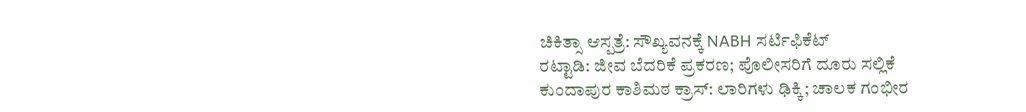ಚಿಕಿತ್ಸಾ ಆಸ್ಪತ್ರೆ: ಸೌಖ್ಯವನಕ್ಕೆ NABH ಸರ್ಟಿಫಿಕೆಟ್
ರಟ್ಟಾಡಿ: ಜೀವ ಬೆದರಿಕೆ ಪ್ರಕರಣ; ಪೊಲೀಸರಿಗೆ ದೂರು ಸಲ್ಲಿಕೆ
ಕುಂದಾಪುರ ಕಾಶಿಮಠ ಕ್ರಾಸ್: ಲಾರಿಗಳು ಢಿಕ್ಕಿ; ಚಾಲಕ ಗಂಭೀರ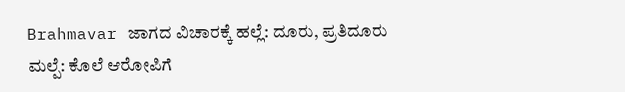Brahmavar ಜಾಗದ ವಿಚಾರಕ್ಕೆ ಹಲ್ಲೆ: ದೂರು, ಪ್ರತಿದೂರು
ಮಲ್ಪೆ: ಕೊಲೆ ಆರೋಪಿಗೆ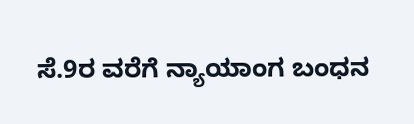ಸೆ.9ರ ವರೆಗೆ ನ್ಯಾಯಾಂಗ ಬಂಧನ